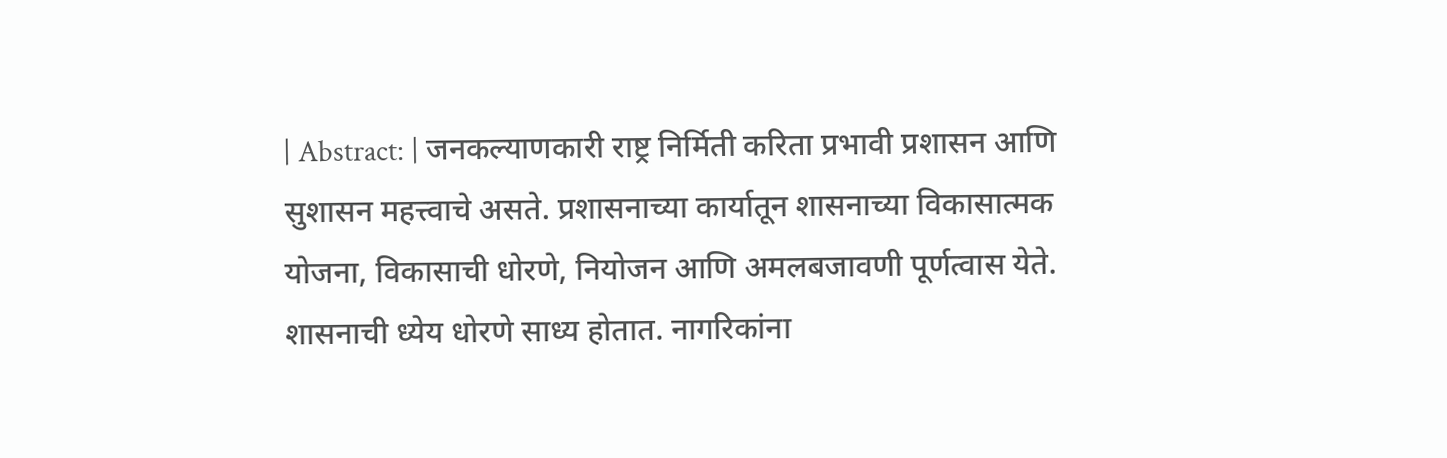| Abstract: | जनकल्याणकारी राष्ट्र निर्मिती करिता प्रभावी प्रशासन आणि सुशासन महत्त्वाचे असते. प्रशासनाच्या कार्यातून शासनाच्या विकासात्मक योजना, विकासाची धोरणे, नियोजन आणि अमलबजावणी पूर्णत्वास येते. शासनाची ध्येय धोरणे साध्य होतात. नागरिकांना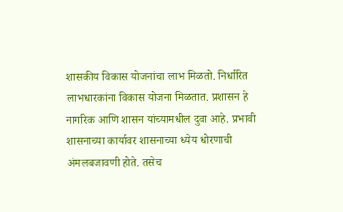शासकीय विकास योजनांचा लाभ मिळतो. निर्धारित लाभधारकांना विकास योजना मिळतात. प्रशासन हे नागरिक आणि शासन यांच्यामधील दुवा आहे. प्रभावी शासनाच्या कार्यावर शासनाच्या ध्येय धोरणाची अंमलबजावणी होते. तसेच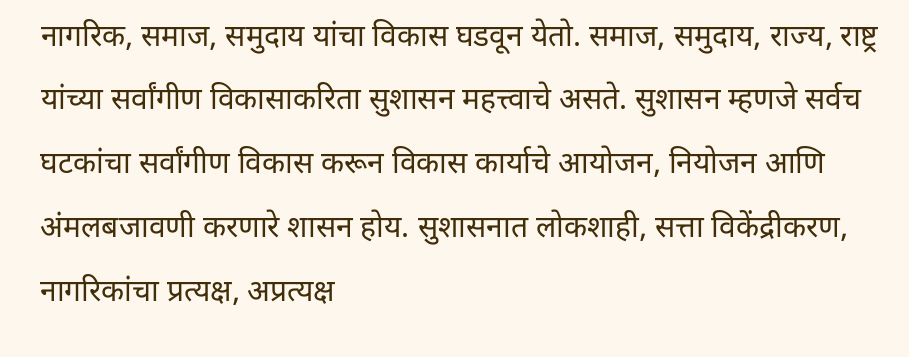नागरिक, समाज, समुदाय यांचा विकास घडवून येतो. समाज, समुदाय, राज्य, राष्ट्र यांच्या सर्वांगीण विकासाकरिता सुशासन महत्त्वाचे असते. सुशासन म्हणजे सर्वच घटकांचा सर्वांगीण विकास करून विकास कार्याचे आयोजन, नियोजन आणि अंमलबजावणी करणारे शासन होय. सुशासनात लोकशाही, सत्ता विकेंद्रीकरण, नागरिकांचा प्रत्यक्ष, अप्रत्यक्ष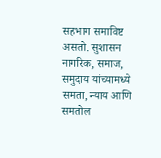सहभाग समाविष्ट असतो. सुशासन नागरिक, समाज, समुदाय यांच्यामध्ये समता, न्याय आणि समतोल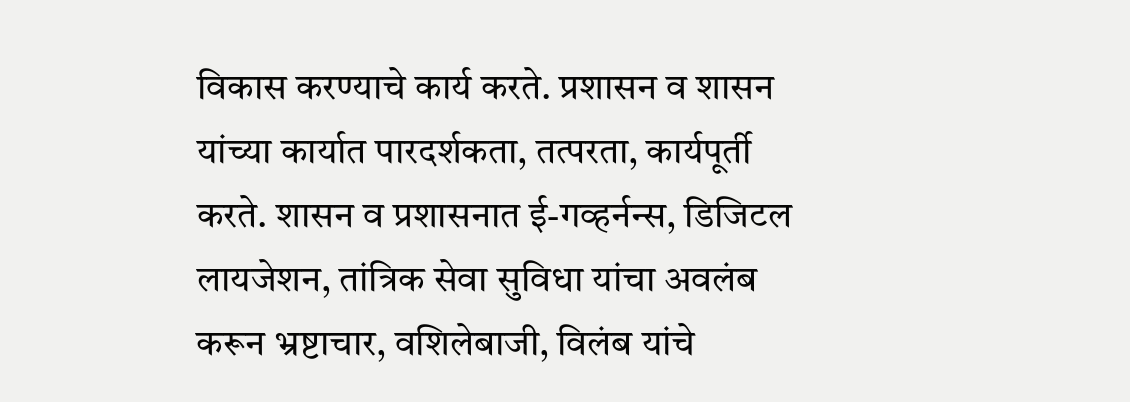विकास करण्याचे कार्य करते. प्रशासन व शासन यांच्या कार्यात पारदर्शकता, तत्परता, कार्यपूर्ती करते. शासन व प्रशासनात ई-गव्हर्नन्स, डिजिटल लायजेशन, तांत्रिक सेवा सुविधा यांचा अवलंब करून भ्रष्टाचार, वशिलेबाजी, विलंब यांचे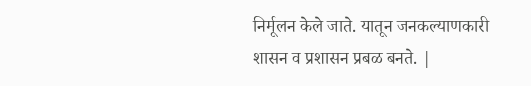निर्मूलन केले जाते. यातून जनकल्याणकारी शासन व प्रशासन प्रबळ बनते. |